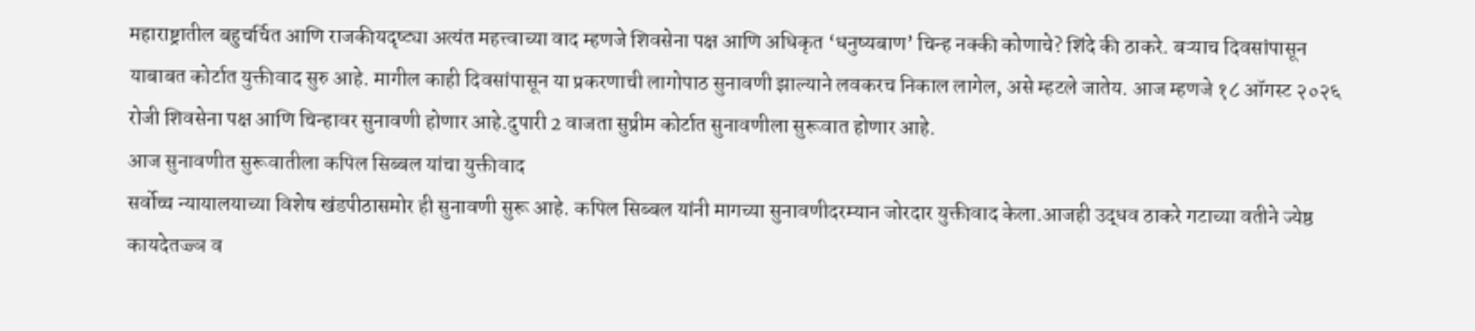महाराष्ट्रातील बहुचर्चित आणि राजकीयदृष्ट्या अत्यंत महत्त्वाच्या वाद म्हणजे शिवसेना पक्ष आणि अधिकृत ‘धनुष्यबाण’ चिन्ह नक्की कोणाचे? शिंदे की ठाकरे. बऱ्याच दिवसांपासून याबाबत कोर्टात युक्तीवाद सुरु आहे. मागील काही दिवसांपासून या प्रकरणाची लागोपाठ सुनावणी झाल्याने लवकरच निकाल लागेल, असे म्हटले जातेय. आज म्हणजे १८ ऑगस्ट २०२६ रोजी शिवसेना पक्ष आणि चिन्हावर सुनावणी होणार आहे.दुपारी 2 वाजता सुप्रीम कोर्टात सुनावणीला सुरूवात होणार आहे.
आज सुनावणीत सुरूवातीला कपिल सिब्बल यांचा युक्तीवाद
सर्वोच्च न्यायालयाच्या विशेष खंडपीठासमोर ही सुनावणी सुरू आहे. कपिल सिब्बल यांनी मागच्या सुनावणीदरम्यान जोरदार युक्तीवाद केला.आजही उद्धव ठाकरे गटाच्या वतीने ज्येष्ठ कायदेतज्ज्ञ व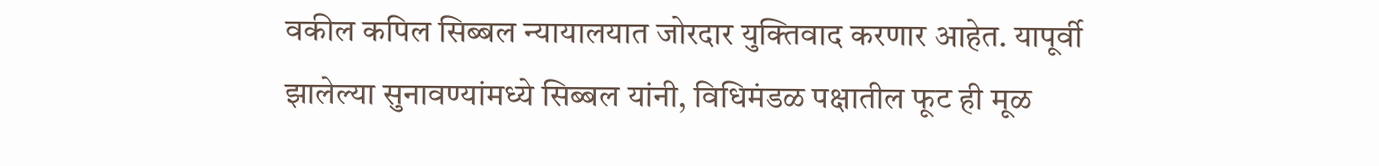वकील कपिल सिब्बल न्यायालयात जोरदार युक्तिवाद करणार आहेत. यापूर्वी झालेल्या सुनावण्यांमध्ये सिब्बल यांनी, विधिमंडळ पक्षातील फूट ही मूळ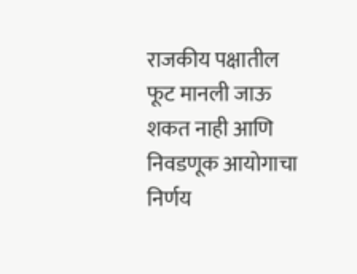राजकीय पक्षातील फूट मानली जाऊ शकत नाही आणि निवडणूक आयोगाचा निर्णय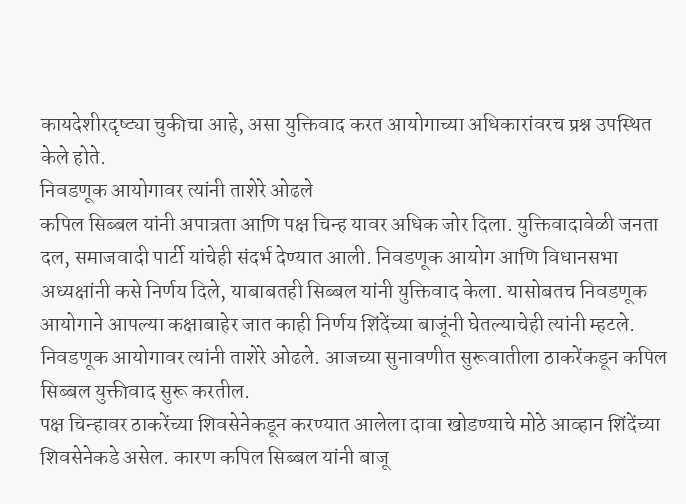कायदेशीरदृष्ट्या चुकीचा आहे, असा युक्तिवाद करत आयोगाच्या अधिकारांवरच प्रश्न उपस्थित केले होते.
निवडणूक आयोगावर त्यांनी ताशेरे ओढले
कपिल सिब्बल यांनी अपात्रता आणि पक्ष चिन्ह यावर अधिक जोर दिला. युक्तिवादावेळी जनता दल, समाजवादी पार्टी यांचेही संदर्भ देण्यात आली. निवडणूक आयोग आणि विधानसभा अध्यक्षांनी कसे निर्णय दिले, याबाबतही सिब्बल यांनी युक्तिवाद केला. यासोबतच निवडणूक आयोगाने आपल्या कक्षाबाहेर जात काही निर्णय शिंदेंच्या बाजूंनी घेतल्याचेही त्यांनी म्हटले. निवडणूक आयोगावर त्यांनी ताशेरे ओढले. आजच्या सुनावणीत सुरूवातीला ठाकरेंकडून कपिल सिब्बल युक्तीवाद सुरू करतील.
पक्ष चिन्हावर ठाकरेंच्या शिवसेनेकडून करण्यात आलेला दावा खोडण्याचे मोठे आव्हान शिंदेंच्या शिवसेनेकडे असेल. कारण कपिल सिब्बल यांनी बाजू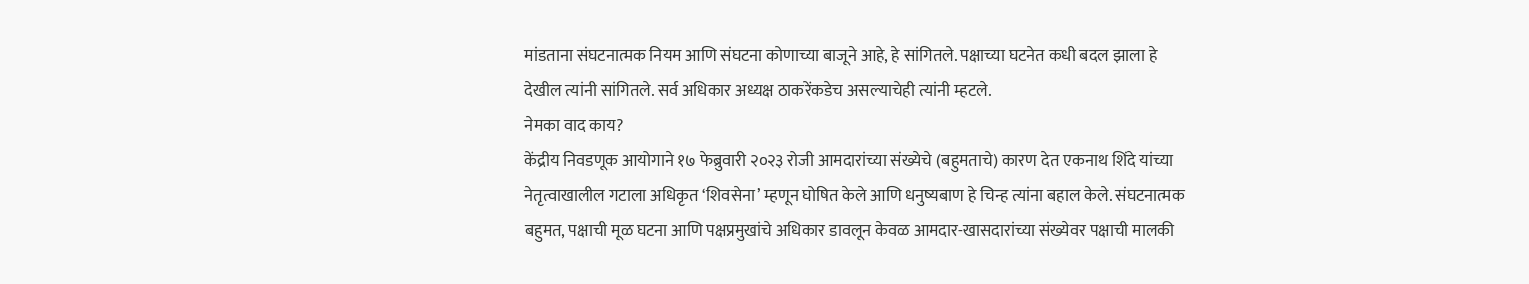मांडताना संघटनात्मक नियम आणि संघटना कोणाच्या बाजूने आहे, हे सांगितले. पक्षाच्या घटनेत कधी बदल झाला हे देखील त्यांनी सांगितले. सर्व अधिकार अध्यक्ष ठाकरेंकडेच असल्याचेही त्यांनी म्हटले.
नेमका वाद काय?
केंद्रीय निवडणूक आयोगाने १७ फेब्रुवारी २०२३ रोजी आमदारांच्या संख्येचे (बहुमताचे) कारण देत एकनाथ शिंदे यांच्या नेतृत्वाखालील गटाला अधिकृत ‘शिवसेना’ म्हणून घोषित केले आणि धनुष्यबाण हे चिन्ह त्यांना बहाल केले. संघटनात्मक बहुमत, पक्षाची मूळ घटना आणि पक्षप्रमुखांचे अधिकार डावलून केवळ आमदार-खासदारांच्या संख्येवर पक्षाची मालकी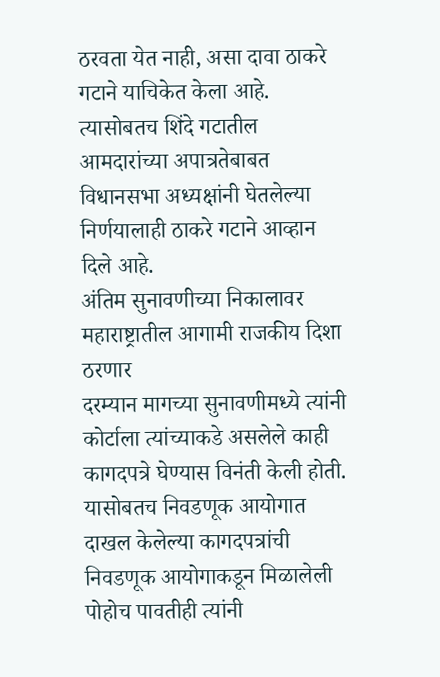ठरवता येत नाही, असा दावा ठाकरे गटाने याचिकेत केला आहे. त्यासोबतच शिंदे गटातील आमदारांच्या अपात्रतेबाबत विधानसभा अध्यक्षांनी घेतलेल्या निर्णयालाही ठाकरे गटाने आव्हान दिले आहे.
अंतिम सुनावणीच्या निकालावर महाराष्ट्रातील आगामी राजकीय दिशा ठरणार
दरम्यान मागच्या सुनावणीमध्ये त्यांनी कोर्टाला त्यांच्याकडे असलेले काही कागदपत्रे घेण्यास विनंती केली होती. यासोबतच निवडणूक आयोगात दाखल केलेल्या कागदपत्रांची निवडणूक आयोगाकडून मिळालेली पोहोच पावतीही त्यांनी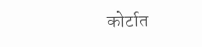कोर्टात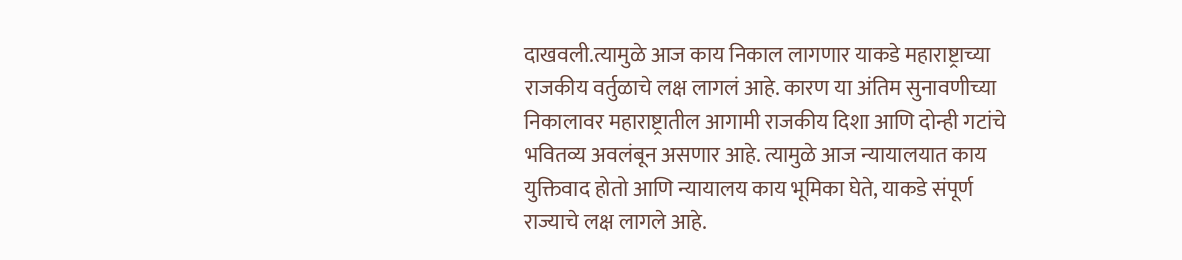दाखवली.त्यामुळे आज काय निकाल लागणार याकडे महाराष्ट्राच्या राजकीय वर्तुळाचे लक्ष लागलं आहे. कारण या अंतिम सुनावणीच्या निकालावर महाराष्ट्रातील आगामी राजकीय दिशा आणि दोन्ही गटांचे भवितव्य अवलंबून असणार आहे. त्यामुळे आज न्यायालयात काय युक्तिवाद होतो आणि न्यायालय काय भूमिका घेते, याकडे संपूर्ण राज्याचे लक्ष लागले आहे.